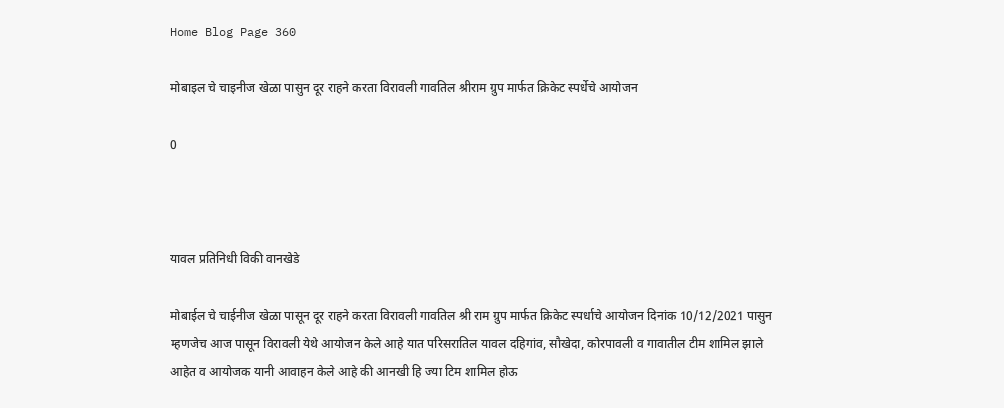Home Blog Page 360

मोबाइल चे चाइनीज खेळा पासुन दूर राहने करता विरावली गावतिल श्रीराम ग्रुप मार्फत क्रिकेट स्पर्धेचे आयोजन

0



यावल प्रतिनिधी विकी वानखेडे

मोबाईल चे चाईनीज खेळा पासून दूर राहने करता विरावली गावतिल श्री राम ग्रुप मार्फत क्रिकेट स्पर्धाचे आयोजन दिनांक 10/12/2021 पासुन म्हणजेच आज पासून विरावली येथे आयोजन केले आहे यात परिसरातिल यावल दहिगांव, सौखेदा, कोरपावली व गावातील टीम शामिल झाले आहेत व आयोजक यानी आवाहन केले आहे की आनखी हि ज्या टिम शामिल होऊ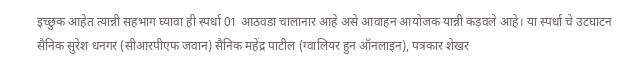इच्छुक आहेत त्यान्नी सहभाग घ्यावा ही स्पर्धा 01 आठवडा चालानार आहे असे आवाहन आयोजक यान्नी कड़वले आहे। या स्पर्धा चे उटघाटन सैनिक सुरेश धनगर (सीआरपीएफ जवान) सैनिक महेंद्र पाटील (ग्वालियर हुन ऑनलाइन), पत्रकार शेखर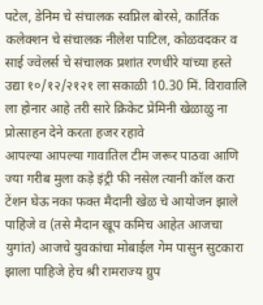पटेल, डेनिम चे संचालक स्वप्निल बोरसे, कार्तिक कलेक्शन चे संचालक नीलेश पाटिल, कोळवदकर व साई ज्वेलर्स चे संचालक प्रशांत रणधीरे यांच्या हस्ते उद्या १०/१२/२१२१ ला सकाळी 10.30 मिं. विरावालि ला होनार आहे तरी सारे क्रिकेट प्रेमिनी खेळाळु ना प्रोत्साहन देने करता हजर रहावे
आपल्या आपल्या गावातिल टीम जरूर पाठवा आणि ज्या गरीब मुला कड़े इंट्री फी नसेल त्यानी कॉल करा टेंशन घेऊ नका फक्त मैदानी खेळ चे आयोजन झाले पाहिजे व (तसे मैदान खूप कमिच आहेत आजचा युगांत) आजचे युवकांचा मोबाईल गेम पासुन सुटकारा झाला पाहिजे हेच श्री रामराज्य ग्रुप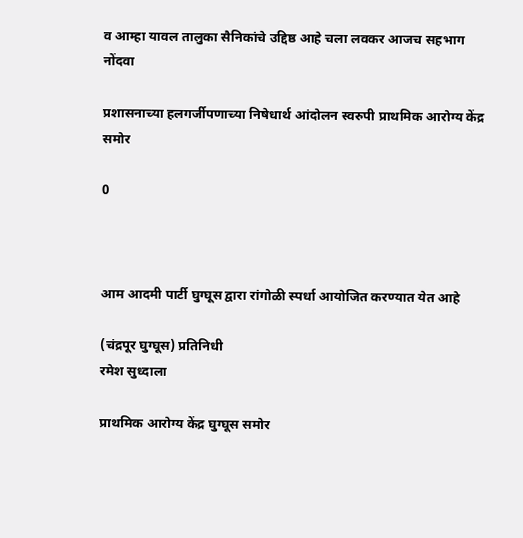व आम्हा यावल तालुका सैनिकांचे उद्दिष्ठ आहे चला लवकर आजच सहभाग नोंदवा

प्रशासनाच्या हलगर्जीपणाच्या निषेधार्थ आंदोलन स्वरुपी प्राथमिक आरोग्य केंद्र समोर

0



आम आदमी पार्टी घुग्घूस द्वारा रांगोळी स्पर्धा आयोजित करण्यात येत आहे

(चंद्रपूर घुग्घूस) प्रतिनिधी
रमेश सुध्दाला

प्राथमिक आरोग्य केंद्र घुग्घूस समोर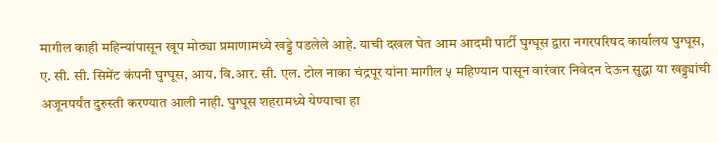मागील काही महिन्यांपासून खूप मोठ्या प्रमाणामध्ये खड्डे पडलेले आहे. याची दखल घेत आम आदमी पार्टी घुग्घूस द्वारा नगरपरिषद कार्यालय घुग्घूस, ए. सी. सी. सिमेंट कंपनी घुग्घूस, आय. वि.आर. सी. एल. टोल नाका चंद्रपूर यांना मागील ५ महिण्यान पासून वारंवार निवेदन देऊन सुद्धा या खड्ड्यांची अजूनपर्यंत दुरुस्ती करण्यात आली नाही. घुग्घूस शहरामध्ये येण्याचा हा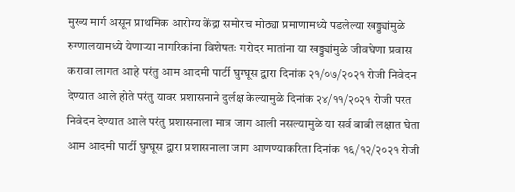मुख्य मार्ग असून प्राथमिक आरोग्य केंद्रा समोरच मोठ्या प्रमाणामध्ये पडलेल्या खड्ड्यांमुळे रुग्णालयामध्ये येणाऱ्या नागरिकांना विशेषतः गरोदर मातांना या खड्ड्यांमुळे जीवघेणा प्रवास करावा लागत आहे परंतु आम आदमी पार्टी घुग्घूस द्वारा दिनांक २१/०७/२०२१ रोजी निवेदन देण्यात आले होते परंतु यावर प्रशासनाने दुर्लक्ष केल्यामुळे दिनांक २४/११/२०२१ रोजी परत निवेदन देण्यात आले परंतु प्रशासनाला मात्र जाग आली नसल्यामुळे या सर्व बाबी लक्षात घेता आम आदमी पार्टी घुग्घूस द्वारा प्रशासनाला जाग आणण्याकरिता दिनांक १६/१२/२०२१ रोजी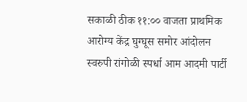सकाळी ठीक ११:०० वाजता प्राथमिक आरोग्य केंद्र घुग्घूस समोर आंदोलन स्वरुपी रांगोळी स्पर्धा आम आदमी पार्टी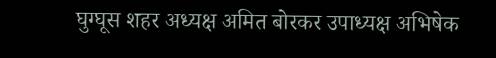घुग्घूस शहर अध्यक्ष अमित बोरकर उपाध्यक्ष अभिषेक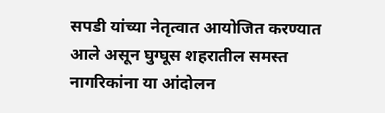सपडी यांच्या नेतृत्वात आयोजित करण्यात आले असून घुग्घूस शहरातील समस्त नागरिकांना या आंदोलन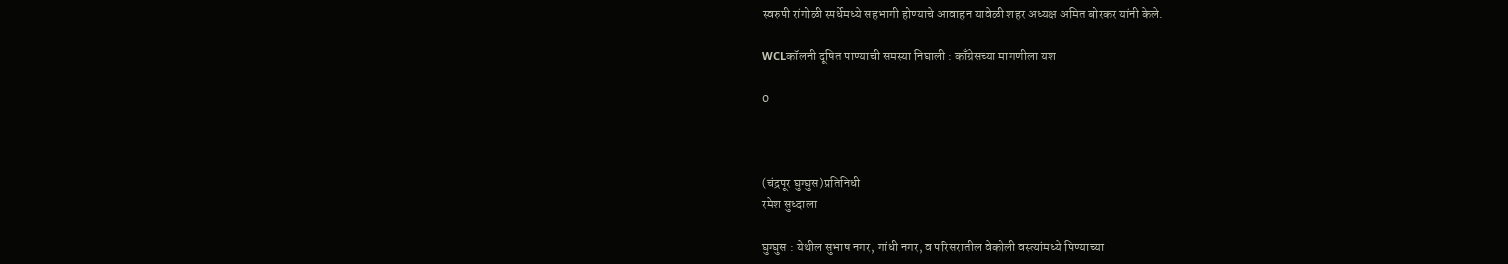स्वरुपी रांगोळी स्पर्धेमध्ये सहभागी होण्याचे आवाहन यावेळी शहर अध्यक्ष अमित बोरकर यांनी केले.

WCLकॉलनी दूषित पाण्याची समस्या निघाली : काँग्रेसच्या मागणीला यश

0



(चंद्रपूर घुग्घुस)प्रतिनिधी
रमेश सुध्दाला

घुग्घुस : येथील सुभाष नगर, गांधी नगर, व परिसरातील वेकोली वस्त्यांमध्ये पिण्याच्या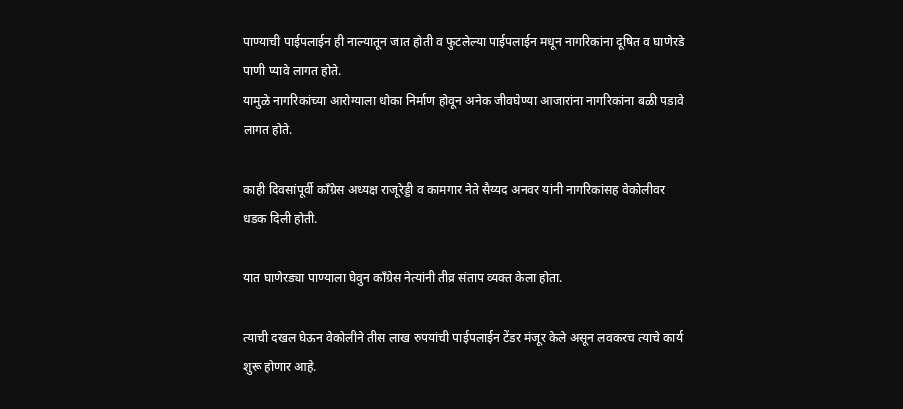पाण्याची पाईपलाईन ही नाल्यातून जात होती व फुटलेल्या पाईपलाईन मधून नागरिकांना दूषित व घाणेरडे पाणी प्यावे लागत होते.
यामुळे नागरिकांच्या आरोग्याला धोका निर्माण होवून अनेक जीवघेण्या आजारांना नागरिकांना बळी पडावे लागत होते.

काही दिवसांपूर्वी काँग्रेस अध्यक्ष राजूरेड्डी व कामगार नेते सैय्यद अनवर यांनी नागरिकांसह वेकोलीवर धडक दिली होती.

यात घाणेरड्या पाण्याला घेवुन काँग्रेस नेत्यांनी तीव्र संताप व्यक्त केला होता.

त्याची दखल घेऊन वेकोलीने तीस लाख रुपयांची पाईपलाईन टेंडर मंजूर केले असून लवकरच त्याचे कार्य शुरू होणार आहे.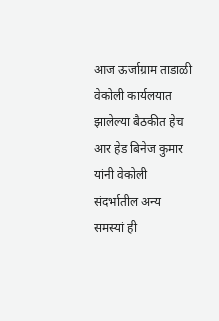आज ऊर्जाग्राम ताडाळी वेकोली कार्यलयात झालेल्या बैठकीत हेच आर हेड बिनेज कुमार यांनी वेकोली संदर्भातील अन्य समस्यां ही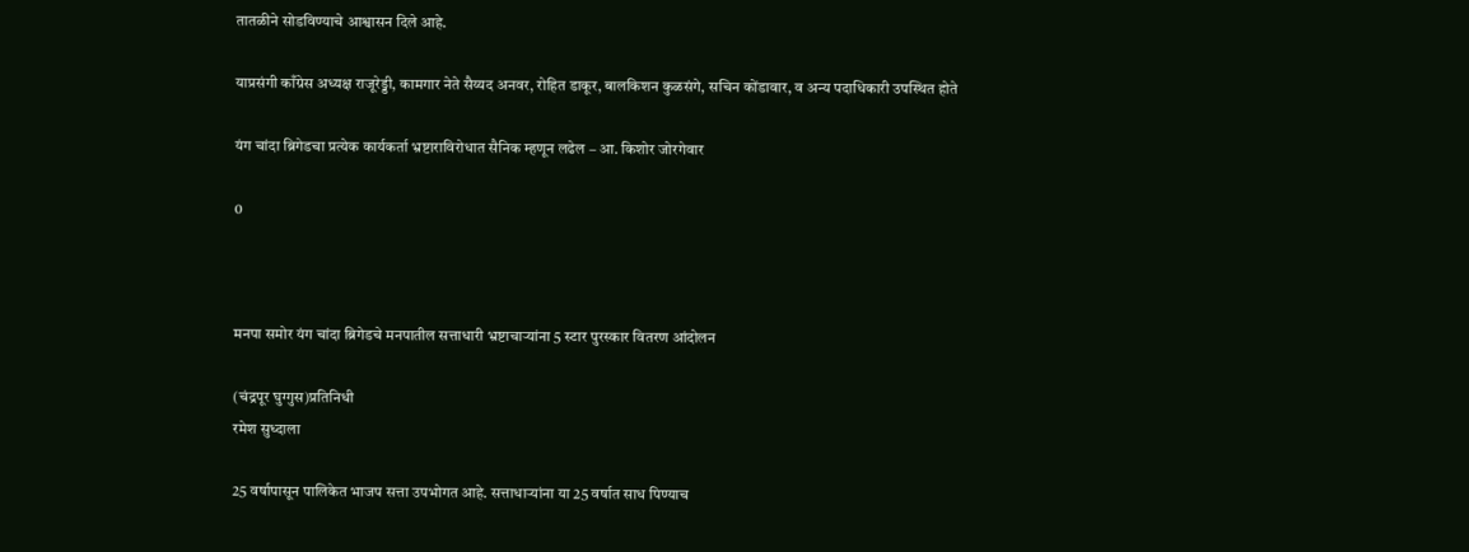तातळीने सोडविण्याचे आश्वासन दिले आहे.

याप्रसंगी काँग्रेस अध्यक्ष राजूरेड्डी, कामगार नेते सैय्यद अनवर, रोहित डाकूर, बालकिशन कुळसंगे, सचिन कोंडावार, व अन्य पदाधिकारी उपस्थित होते

यंग चांदा ब्रिगेडचा प्रत्येक कार्यकर्ता भ्रष्टाराविरोधात सैनिक म्हणून लढेल – आ. किशोर जोरगेवार

0



मनपा समोर यंग चांदा ब्रिगेडचे मनपातील सत्ताधारी भ्रष्टाचाऱ्यांना 5 स्टार पुरस्कार वितरण आंदोलन

(चंद्रपूर घुग्गुस)प्रतिनिधी
रमेश सुध्दाला

25 वर्षापासून पालिकेत भाजप सत्ता उपभोगत आहे. सत्ताधाऱ्यांना या 25 वर्षात साध पिण्याच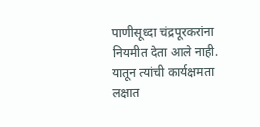पाणीसूध्दा चंद्रपूरकरांना नियमीत देता आले नाही. यातून त्यांची कार्यक्षमता लक्षात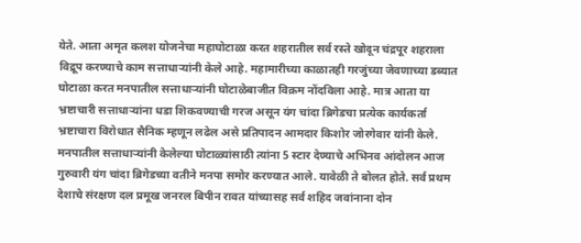येते. आता अमृत कलश योजनेचा महाघोटाळा करत शहरातील सर्व रस्ते खोदून चंद्रपूर शहराला विद्रूप करण्याचे काम सत्ताधाऱ्यांनी केले आहे. महामारीच्या काळातही गरजुंच्या जेवणाच्या डब्यात घोटाळा करत मनपातील सत्ताधाऱ्यांनी घोटाळेबाजीत विक्रम नोंदविला आहे. मात्र आता या भ्रष्टाचारी सत्ताधाऱ्यांना धडा शिकवण्याची गरज असून यंग चांदा ब्रिगेडचा प्रत्येक कार्यकर्ता भ्रष्टाचारा विरोधात सैनिक म्हणून लढेल असे प्रतिपादन आमदार किशोर जोरगेवार यांनी केले.
मनपातील सत्ताधाऱ्यांनी केलेल्या घोटाळ्यांसाठी त्यांना 5 स्टार देण्याचे अभिनव आंदोलन आज गुरुवारी यंग चांदा ब्रिगेडच्या वतीने मनपा समोर करण्यात आले. यावेळी ते बोलत होते. सर्व प्रथम देशाचे संरक्षण दल प्रमूख जनरल बिपीन रावत यांच्यासह सर्व शहिद जवांनाना दोन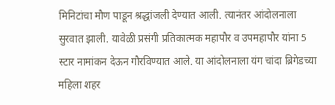मिनिटांचा मौण पाडून श्रद्धांजली देण्यात आली. त्यानंतर आंदोलनाला सुरवात झाली. यावेळी प्रसंगी प्रतिकात्मक महापौर व उपमहापौर यांना 5 स्टार नामांकन देऊन गौरविण्यात आले. या आंदोलनाला यंग चांदा ब्रिगेडच्या महिला शहर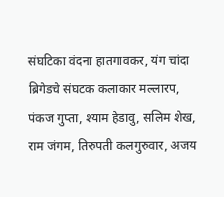संघटिका वंदना हातगावकर, यंग चांदा ब्रिगेडचे संघटक कलाकार मल्लारप, पंकज गुप्ता, श्याम हेडावु, सलिम शेख, राम जंगम, तिरुपती कलगुरुवार, अजय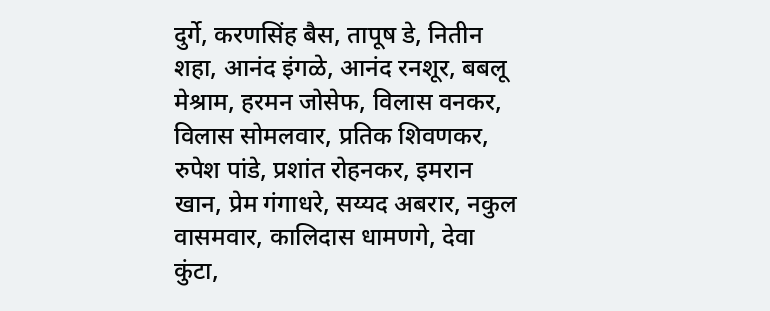दुर्गे, करणसिंह बैस, तापूष डे, नितीन शहा, आनंद इंगळे, आनंद रनशूर, बबलू मेश्राम, हरमन जोसेफ, विलास वनकर, विलास सोमलवार, प्रतिक शिवणकर, रुपेश पांडे, प्रशांत रोहनकर, इमरान खान, प्रेम गंगाधरे, सय्यद अबरार, नकुल वासमवार, कालिदास धामणगे, देवा कुंटा,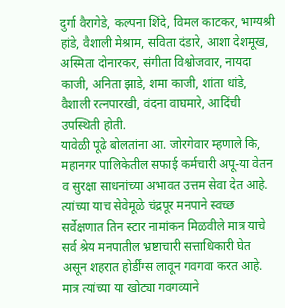दुर्गा वैरागेडे, कल्पना शिंदे, विमल काटकर, भाग्यश्री हांडे, वैशाली मेश्राम, सविता दंडारे, आशा देशमूख, अस्मिता दोनारकर, संगीता विश्वोजवार, नायदा काजी, अनिता झाडे, शमा काजी, शांता धांडे, वैशाली रत्नपारखी, वंदना वाघमारे, आदिंची उपस्थिती होती.
यावेळी पूढे बोलतांना आ. जोरगेवार म्हणाले कि, महानगर पालिकेतील सफाई कर्मचारी अपू-या वेतन व सुरक्षा साधनांच्या अभावत उत्तम सेवा देत आहे. त्यांच्या याच सेवेमूळे चंद्रपूर मनपाने स्वच्छ सर्वेक्षणात तिन स्टार नामांकन मिळवीले मात्र याचे सर्व श्रेय मनपातील भ्रष्टाचारी सत्ताधिकारी घेत असून शहरात होर्डींग्स लावून गवगवा करत आहे. मात्र त्यांच्या या खोट्या गवगव्याने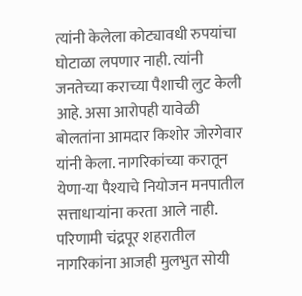त्यांनी केलेला कोट्यावधी रुपयांचा घोटाळा लपणार नाही. त्यांनी जनतेच्या कराच्या पैशाची लुट केली आहे. असा आरोपही यावेळी बोलतांना आमदार किशोर जोरगेवार यांनी केला. नागरिकांच्या करातून येणा-या पैश्याचे नियोजन मनपातील सत्ताधाऱ्यांना करता आले नाही. परिणामी चंद्रपूर शहरातील नागरिकांना आजही मुलभुत सोयी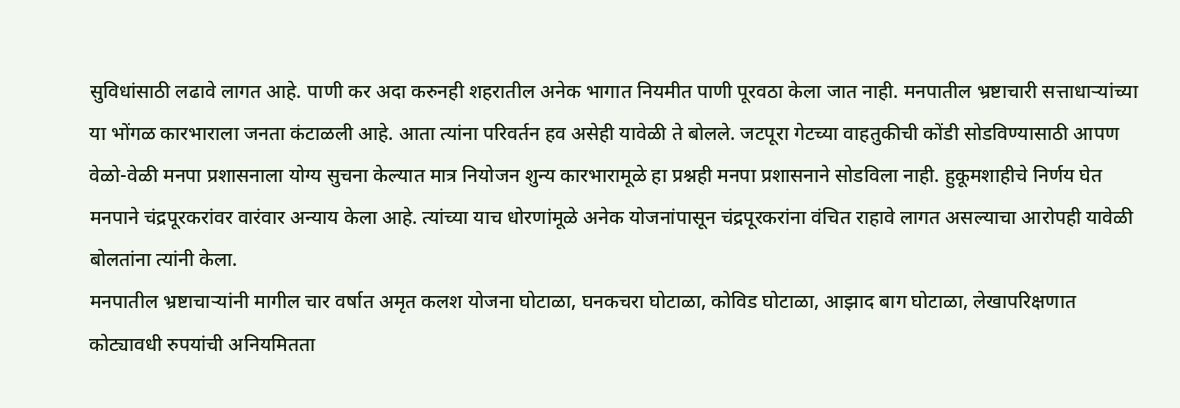सुविधांसाठी लढावे लागत आहे. पाणी कर अदा करुनही शहरातील अनेक भागात नियमीत पाणी पूरवठा केला जात नाही. मनपातील भ्रष्टाचारी सत्ताधाऱ्यांच्या या भोंगळ कारभाराला जनता कंटाळली आहे. आता त्यांना परिवर्तन हव असेही यावेळी ते बोलले. जटपूरा गेटच्या वाहतुकीची कोंडी सोडविण्यासाठी आपण वेळो-वेळी मनपा प्रशासनाला योग्य सुचना केल्यात मात्र नियोजन शुन्य कारभारामूळे हा प्रश्नही मनपा प्रशासनाने सोडविला नाही. हुकूमशाहीचे निर्णय घेत मनपाने चंद्रपूरकरांवर वारंवार अन्याय केला आहे. त्यांच्या याच धोरणांमूळे अनेक योजनांपासून चंद्रपूरकरांना वंचित राहावे लागत असल्याचा आरोपही यावेळी बोलतांना त्यांनी केला.
मनपातील भ्रष्टाचाऱ्यांनी मागील चार वर्षात अमृत कलश योजना घोटाळा, घनकचरा घोटाळा, कोविड घोटाळा, आझाद बाग घोटाळा, लेखापरिक्षणात कोट्यावधी रुपयांची अनियमितता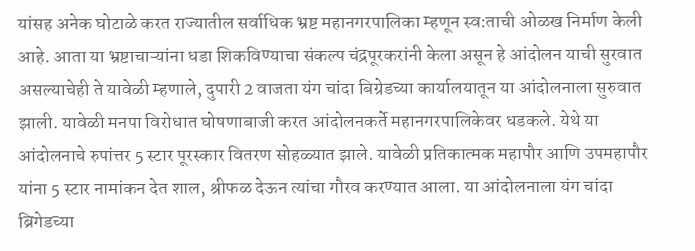यांसह अनेक घोटाळे करत राज्यातील सर्वाधिक भ्रष्ट महानगरपालिका म्हणून स्व:ताची ओळख निर्माण केली आहे. आता या भ्रष्टाचाऱ्यांना धडा शिकविण्याचा संकल्प चंद्रपूरकरांनी केला असून हे आंदोलन याची सुरवात असल्याचेही ते यावेळी म्हणाले, दुपारी 2 वाजता यंग चांदा बिग्रेडच्या कार्यालयातून या आंदोलनाला सुरुवात झाली. यावेळी मनपा विरोधात घोषणाबाजी करत आंदोलनकर्ते महानगरपालिकेवर धडकले. येथे या आंदोलनाचे रुपांत्तर 5 स्टार पूरस्कार वितरण सोहळ्यात झाले. यावेळी प्रतिकात्मक महापौर आणि उपमहापौर यांना 5 स्टार नामांकन देत शाल, श्रीफळ देऊन त्यांचा गौरव करण्यात आला. या आंदोलनाला यंग चांदा ब्रिगेडच्या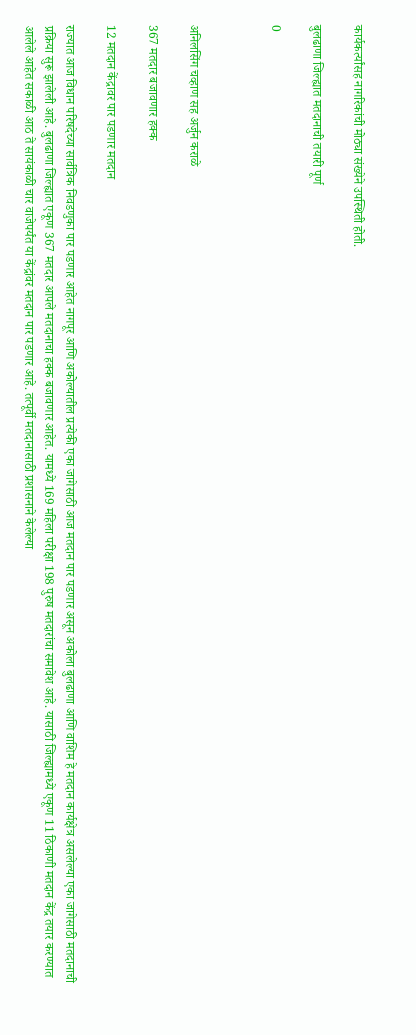कार्यकर्त्यांसह नागरिकांची मोठ्या संख्येने उपस्थिती होती.

बुलढाणा जिल्ह्यात मतदानाची तयारी पूर्ण

0



अनिलसिंग चव्हाण सह अर्जुन कराळे

367 मतदार बजावणार हक्क

12 मतदान केंद्रावर पार पडणार मतदान

राज्यात आज विधान परिषदेच्या सार्वत्रिक निवडणुका पार पडणार आहेत नागपूर आणि अकोल्यातील प्रत्येकी एका जागेसाठी आज मतदान पार पडणार असून अकोला बुलढाणा आणि वाशिम हे मतदान कार्यक्षेत्र असलेल्या एका जागेसाठी मतदानाची प्रक्रिया सुरू झालेली आहे. बुलढाणा जिल्ह्यात एकूण 367 मतदार आपले मतदानाचा हक्क बजावणार आहेत. यामध्ये 169 महिला परीक्षा 198 पुरुष मतदारांचा समावेश आहे. यासाठी जिल्ह्यामध्ये एकूण 11 ठिकाणी मतदान केंद्र तयार करण्यात आलेले आहेत सकाळी आठ ते सायंकाळी चार वाजेपर्यंत या केंद्रांवर मतदान पार पडणार आहे. तत्पूर्वी मतदानासाठी प्रशासनाने केलेल्या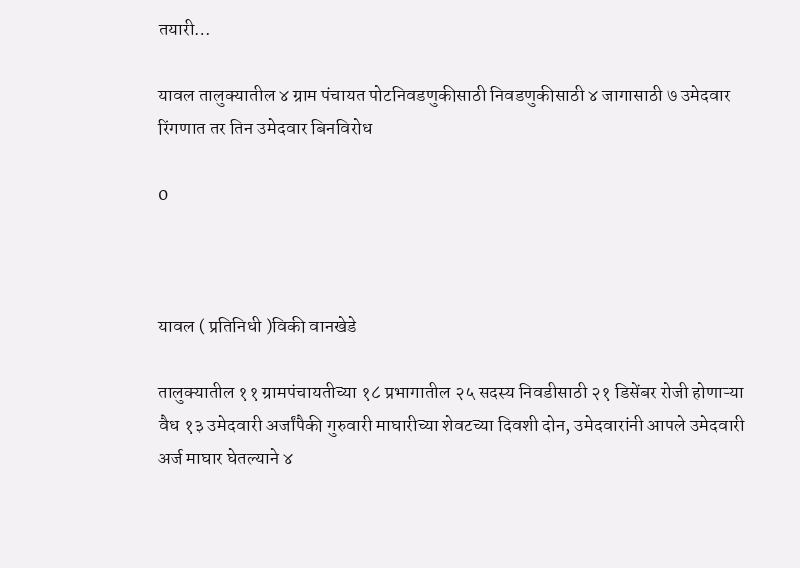तयारी…

यावल तालुक्यातील ४ ग्राम पंचायत पोटनिवडणुकीसाठी निवडणुकीसाठी ४ जागासाठी ७ उमेदवार रिंगणात तर तिन उमेदवार बिनविरोध

0



यावल ( प्रतिनिधी )विकी वानखेडे

तालुक्यातील ११ ग्रामपंचायतीच्या १८ प्रभागातील २५ सदस्य निवडीसाठी २१ डिसेंबर रोजी होणाऱ्या वैध १३ उमेदवारी अर्जांपैकी गुरुवारी माघारीच्या शेवटच्या दिवशी दोन, उमेदवारांनी आपले उमेदवारी अर्ज माघार घेतल्याने ४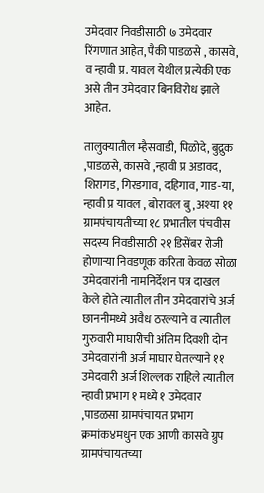उमेदवार निवडीसाठी ७ उमेदवार रिंगणात आहेत, पैकी पाडळसे , कासवे, व न्हावी प्र. यावल येथील प्रत्येकी एक असे तीन उमेदवार बिनविरोध झाले आहेत.

तालुक्यातील म्हैसवाडी, पिळोदे, बुद्रुक ,पाडळसे, कासवे ,न्हावी प्र अडावद, शिरागड, गिरडगाव, दहिगाव, गाड-या, न्हावी प्र यावल , बोरावल बु, अश्या ११ ग्रामपंचायतीच्या १८ प्रभातील पंचवीस सदस्य निवडीसाठी २१ डिसेंबर रोजी होणाऱ्या निवडणूक करिता केवळ सोळा उमेदवारांनी नामनिर्देशन पत्र दाखल केले होते त्यातील तीन उमेदवारांचे अर्ज छाननीमध्ये अवैध ठरल्याने व त्यातील गुरुवारी माघारीची अंतिम दिवशी दोन उमेदवारांनी अर्ज माघार घेतल्याने ११ उमेदवारी अर्ज शिल्लक राहिले त्यातील न्हावी प्रभाग १ मध्ये १ उमेदवार ,पाडळसा ग्रामपंचायत प्रभाग क्रमांक४मधुन एक आणी कासवे ग्रुप ग्रामपंचायतच्या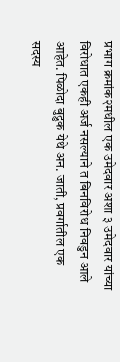प्रभाग क्रमांक२मधील एक उमेदवार अशा ३ उमेदवार यांच्या विरोधात एकही अर्ज नसल्याने त बिनविरोध निवडुन आले आहेत. पिळोदा बुद्रुक येथे अन. जाती, प्रवर्गातील एक सदस्य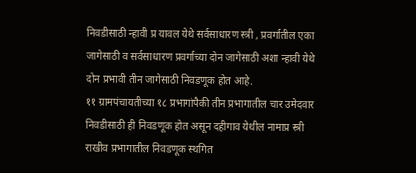निवडीसाठी न्हावी प्र यावल येथे सर्वसाधारण स्त्री , प्रवर्गातील एका जागेसाठी व सर्वसाधारण प्रवर्गाच्या दोन जागेसाठी अशा न्हावी येथे दोन प्रभावी तीन जागेसाठी निवडणूक होत आहे.
११ ग्रामपंचायतीच्या १८ प्रभागांपैकी तीन प्रभागातील चार उमेदवार निवडीसाठी ही निवडणूक होत असून दहीगाव येथील नामाप्र स्त्री राखीव प्रभागातील निवडणूक स्थगित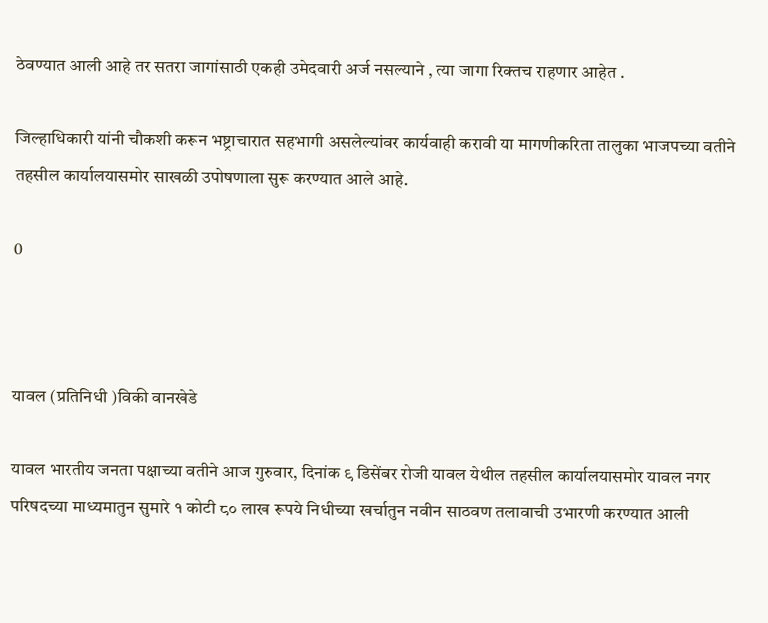ठेवण्यात आली आहे तर सतरा जागांसाठी एकही उमेदवारी अर्ज नसल्याने , त्या जागा रिक्तच राहणार आहेत .

जिल्हाधिकारी यांनी चौकशी करून भष्ट्राचारात सहभागी असलेल्यांवर कार्यवाही करावी या मागणीकरिता तालुका भाजपच्या वतीने तहसील कार्यालयासमोर साखळी उपोषणाला सुरू करण्यात आले आहे.

0



यावल (प्रतिनिधी )विकी वानखेडे

यावल भारतीय जनता पक्षाच्या वतीने आज गुरुवार, दिनांक ९ डिसेंबर रोजी यावल येथील तहसील कार्यालयासमोर यावल नगर परिषदच्या माध्यमातुन सुमारे १ कोटी ८० लाख रूपये निधीच्या खर्चातुन नवीन साठवण तलावाची उभारणी करण्यात आली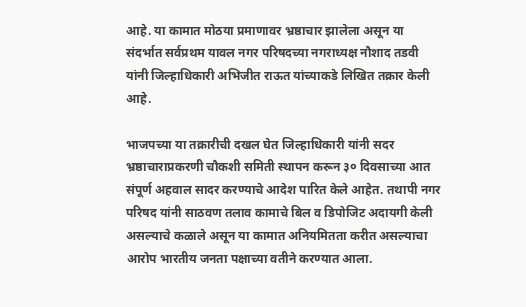आहे. या कामात मोठया प्रमाणावर भ्रष्ठाचार झालेला असून या संदर्भात सर्वप्रथम यावल नगर परिषदच्या नगराध्यक्ष नौशाद तडवी यांनी जिल्हाधिकारी अभिजीत राऊत यांच्याकडे लिखित तक्रार केली आहे.

भाजपच्या या तक्रारीची दखल घेत जिल्हाधिकारी यांनी सदर भ्रष्ठाचाराप्रकरणी चौकशी समिती स्थापन करून ३० दिवसाच्या आत संपूर्ण अहवाल सादर करण्याचे आदेश पारित केले आहेत. तथापी नगर परिषद यांनी साठवण तलाव कामाचे बिल व डिपोजिट अदायगी केली असल्याचे कळाले असून या कामात अनियमितता करीत असल्याचा आरोप भारतीय जनता पक्षाच्या वतीने करण्यात आला.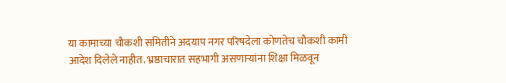या कामाच्या चौकशी समितीने अदयाप नगर परिषदेला कोणतेच चौकशी कामी आदेश दिलेले नाहीत. भ्रष्ठाचारात सहभागी असणाऱ्यांना शिक्षा मिळवून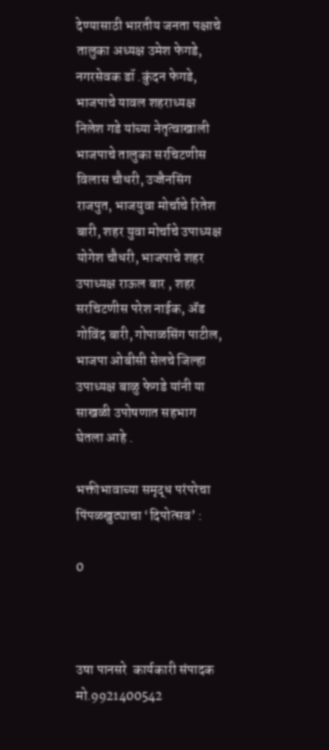देण्यासाठी भारतीय जनता पक्षाचे तालुका अध्यक्ष उमेश फेगडे, नगरसेवक डॉ .कुंदन फेगडे, भाजपाचे यावल शहराध्यक्ष निलेश गडे यांच्या नेतृत्वाखाली भाजपाचे तालुका सरचिटणीस विलास चौधरी, उज्जैनसिंग राजपुत, भाजयुवा मोर्चाचे रितेश बारी, शहर युवा मोर्चाचे उपाध्यक्ष योगेश चौधरी, भाजपाचे शहर उपाध्यक्ष राऊल बार , शहर सरचिटणीस परेश नाईक, ॲड गोविंद बारी, गोपाळसिंग पाटील, भाजपा ओबीसी सेलचे जिल्हा उपाध्यक्ष बाळु फेगडे यांनी या साखळी उपोषणात सहभाग घेतला आहे .

भक्तीभावाच्या समृद्ध परंपरेचा पिंपळखुट्याचा ‘दिपोत्सव’ :

0



उषा पानसरे  कार्यकारी संपादक मो.9921400542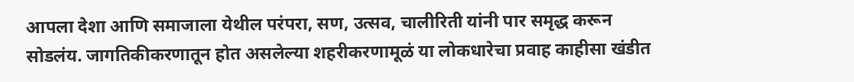आपला देशा आणि समाजाला येथील परंपरा, सण, उत्सव, चालीरिती यांनी पार समृद्ध करून सोडलंय. जागतिकीकरणातून होत असलेल्या शहरीकरणामूळं या लोकधारेचा प्रवाह काहीसा खंडीत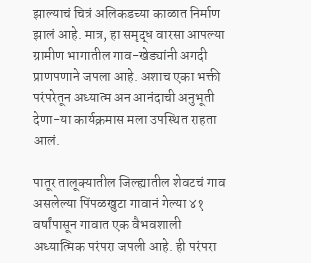झाल्याचं चित्रं अलिकडच्या काळात निर्माण झालं आहे. मात्र, हा समृद्ध वारसा आपल्या ग्रामीण भागातील गाव-खेड्यांनी अगदी प्राणपणाने जपला आहे. अशाच एका भक्ती परंपरेतून अध्यात्म अन आनंदाची अनुभूती देणा-या कार्यक्रमास मला उपस्थित राहता आलं.

पातूर तालूक्यातील जिल्ह्यातील शेवटचं गाव असलेल्या पिंपळखुटा गावानं गेल्या ४१ वर्षांपासून गावात एक वैभवशाली अध्यात्मिक परंपरा जपली आहे. ही परंपरा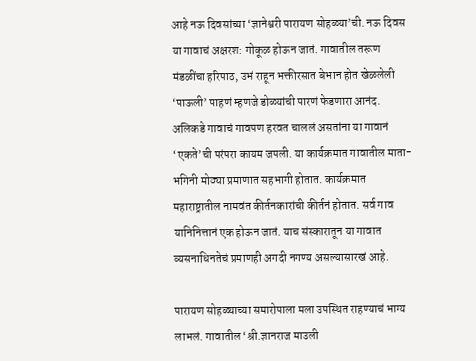आहे नऊ दिवसांच्या ‘ज्ञानेश्वरी पारायण सोहळ्या’ची. नऊ दिवस या गावाचं अक्षरश: गोकूळ होऊन जातं. गावातील तरूण मंडळींचा हरिपाठ, उभं राहून भक्तीरसात बेभान होत खेळलेली ‘पाऊली’ पाहणं म्हणजे डोळ्यांची पारणं फेडणारा आनंद. अलिकडे गावाचं गावपण हरवत चाललं असतांना या गावानं ‘एकते’ची परंपरा कायम जपली. या कार्यक्रमात गावातील माता-भगिनी मोठ्या प्रमाणात सहभागी होतात. कार्यक्रमात महाराष्ट्रातील नामवंत कीर्तनकारांची कीर्तनं होतात. सर्व गाव यानिनित्तानं एक होऊन जातं. याच संस्कारातून या गावात व्यसनाधिनतेचं प्रमाणही अगदी नगण्य असल्यासारखं आहे.

पारायण सोहळ्याच्या समारोपाला मला उपस्थित राहण्याचं भाग्य लाभलं. गावातील ‘श्री.ज्ञानराज माउली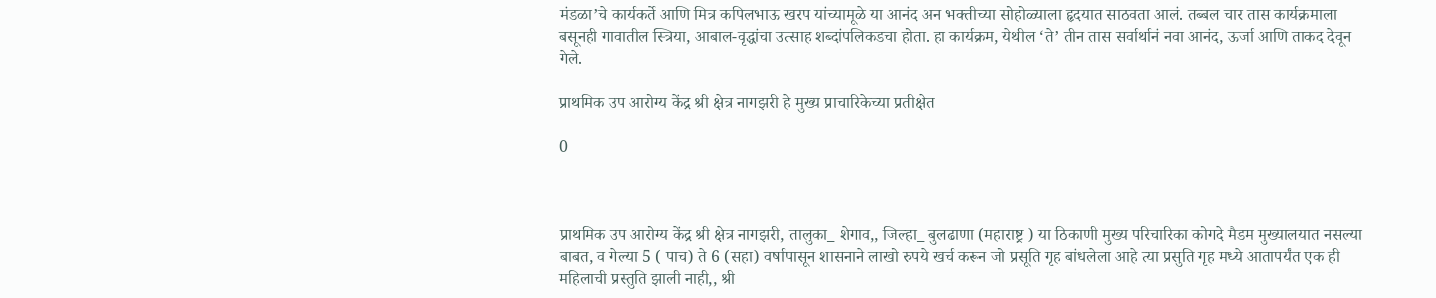मंडळा’चे कार्यकर्ते आणि मित्र कपिलभाऊ खरप यांच्यामूळे या आनंद अन भक्तीच्या सोहोळ्याला हृदयात साठवता आलं. तब्बल चार तास कार्यक्रमाला बसूनही गावातील स्त्रिया, आबाल-वृद्धांचा उत्साह शब्दांपलिकडचा होता. हा कार्यक्रम, येथील ‘ते’ तीन तास सर्वार्थानं नवा आनंद, ऊर्जा आणि ताकद देवून गेले.

प्राथमिक उप आरोग्य केंद्र श्री क्षेत्र नागझरी हे मुख्य प्राचारिकेच्या प्रतीक्षेत

0



प्राथमिक उप आरोग्य केंद्र श्री क्षेत्र नागझरी, तालुका_ शेगाव,, जिल्हा_ बुलढाणा (महाराष्ट्र ) या ठिकाणी मुख्य परिचारिका कोगदे मैडम मुख्यालयात नसल्या बाबत, व गेल्या 5 ( पाच) ते 6 (सहा) वर्षापासून शासनाने लाखो रुपये खर्च करून जो प्रसूति गृह बांधलेला आहे त्या प्रसुति गृह मध्ये आतापर्यंत एक ही महिलाची प्रस्तुति झाली नाही,, श्री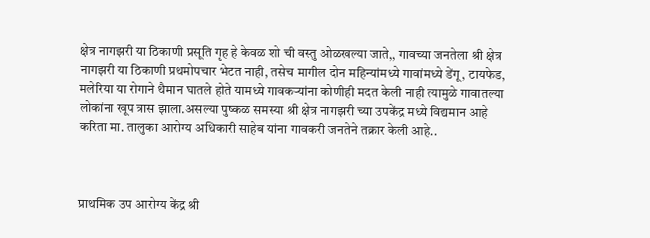क्षेत्र नागझरी या ठिकाणी प्रसूति गृह हे केवळ शो ची वस्तु ओळखल्या जाते,, गावच्या जनतेला श्री क्षेत्र नागझरी या ठिकाणी प्रथमोपचार भेटत नाही, तसेच मागील दोन महिन्यांमध्ये गावांमध्ये डेंगू, टायफेड, मलेरिया या रोगाने थैमान घातले होते यामध्ये गावकर्‍यांना कोणीही मदत केली नाही त्यामुळे गावातल्या लोकांना खूप त्रास झाला.असल्या पुष्कळ समस्या श्री क्षेत्र नागझरी च्या उपकेंद्र मध्ये विद्यमान आहे करिता मा. तालुका आरोग्य अधिकारी साहेब यांना गावकरी जनतेने तक्रार केली आहे..



प्राथमिक उप आरोग्य केंद्र श्री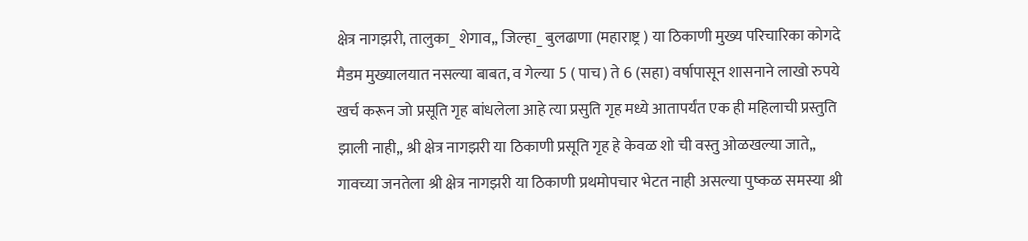क्षेत्र नागझरी, तालुका_ शेगाव,, जिल्हा_ बुलढाणा (महाराष्ट्र ) या ठिकाणी मुख्य परिचारिका कोगदे मैडम मुख्यालयात नसल्या बाबत, व गेल्या 5 ( पाच) ते 6 (सहा) वर्षापासून शासनाने लाखो रुपये खर्च करून जो प्रसूति गृह बांधलेला आहे त्या प्रसुति गृह मध्ये आतापर्यंत एक ही महिलाची प्रस्तुति झाली नाही,, श्री क्षेत्र नागझरी या ठिकाणी प्रसूति गृह हे केवळ शो ची वस्तु ओळखल्या जाते,, गावच्या जनतेला श्री क्षेत्र नागझरी या ठिकाणी प्रथमोपचार भेटत नाही असल्या पुष्कळ समस्या श्री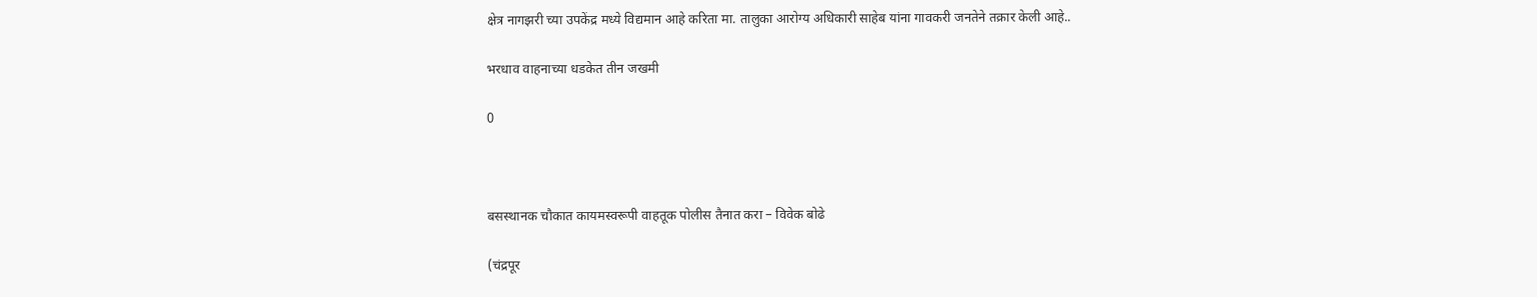क्षेत्र नागझरी च्या उपकेंद्र मध्ये विद्यमान आहे करिता मा. तालुका आरोग्य अधिकारी साहेब यांना गावकरी जनतेने तक्रार केली आहे..

भरधाव वाहनाच्या धडकेत तीन जखमी

0



बसस्थानक चौकात कायमस्वरूपी वाहतूक पोलीस तैनात करा – विवेक बोढे

(चंद्रपूर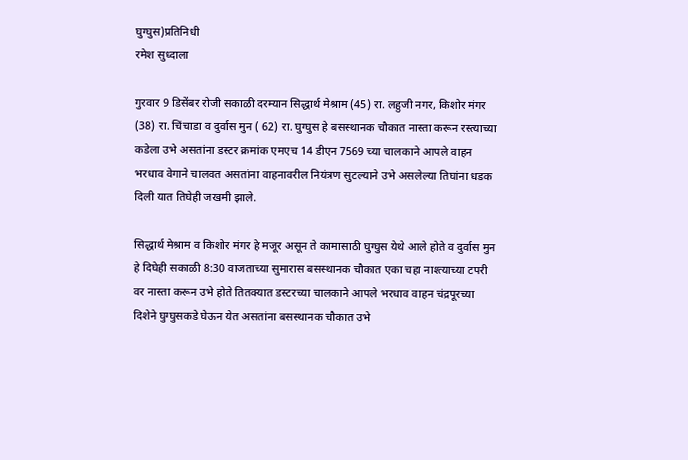घुग्घुस)प्रतिनिधी
रमेश सुध्दाला

गुरवार 9 डिसेंबर रोजी सकाळी दरम्यान सिद्धार्थ मेश्राम (45) रा. लहुजी नगर, किशोर मंगर (38) रा. चिंचाडा व दुर्वास मुन ( 62) रा. घुग्घुस हे बसस्थानक चौकात नास्ता करून रस्त्याच्या कडेला उभे असतांना डस्टर क्रमांक एमएच 14 डीएन 7569 च्या चालकाने आपले वाहन भरधाव वेगाने चालवत असतांना वाहनावरील नियंत्रण सुटल्याने उभे असलेल्या तिघांना धडक दिली यात तिघेही जखमी झाले.

सिद्धार्थ मेश्राम व किशोर मंगर हे मजूर असून ते कामासाठी घुग्घुस येथे आले होते व दुर्वास मुन हे दिघेही सकाळी 8:30 वाजताच्या सुमारास बसस्थानक चौकात एका चहा नाश्त्याच्या टपरी वर नास्ता करून उभे होते तितक्यात डस्टरच्या चालकाने आपले भरधाव वाहन चंद्रपूरच्या दिशेने घुग्घुसकडे घेऊन येत असतांना बसस्थानक चौकात उभे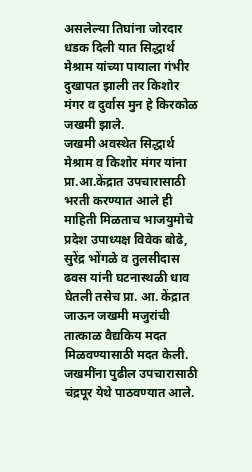असलेल्या तिघांना जोरदार धडक दिली यात सिद्धार्थ मेश्राम यांच्या पायाला गंभीर दुखापत झाली तर किशोर मंगर व दुर्वास मुन हे किरकोळ जखमी झाले.
जखमी अवस्थेत सिद्धार्थ मेश्राम व किशोर मंगर यांना प्रा.आ.केंद्रात उपचारासाठी भरती करण्यात आले ही माहिती मिळताच भाजयुमोचे प्रदेश उपाध्यक्ष विवेक बोढे, सुरेंद्र भोंगळे व तुलसीदास ढवस यांनी घटनास्थळी धाव घेतली तसेच प्रा. आ. केंद्रात जाऊन जखमी मजुरांची तात्काळ वैद्यकिय मदत मिळवण्यासाठी मदत केली. जखमींना पुढील उपचारासाठी चंद्रपूर येथे पाठवण्यात आले.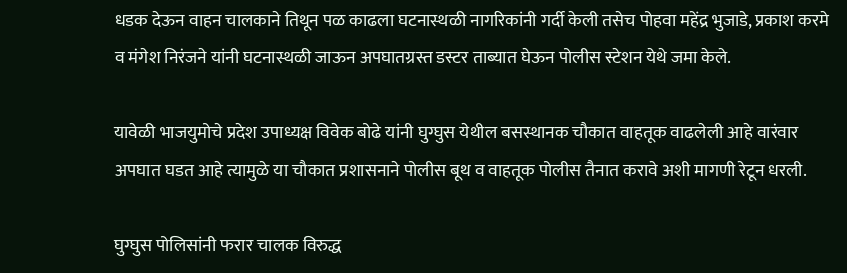धडक देऊन वाहन चालकाने तिथून पळ काढला घटनास्थळी नागरिकांनी गर्दी केली तसेच पोहवा महेंद्र भुजाडे, प्रकाश करमे व मंगेश निरंजने यांनी घटनास्थळी जाऊन अपघातग्रस्त डस्टर ताब्यात घेऊन पोलीस स्टेशन येथे जमा केले.

यावेळी भाजयुमोचे प्रदेश उपाध्यक्ष विवेक बोढे यांनी घुग्घुस येथील बसस्थानक चौकात वाहतूक वाढलेली आहे वारंवार अपघात घडत आहे त्यामुळे या चौकात प्रशासनाने पोलीस बूथ व वाहतूक पोलीस तैनात करावे अशी मागणी रेटून धरली.

घुग्घुस पोलिसांनी फरार चालक विरुद्ध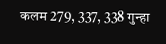कलम 279, 337, 338 गुन्हा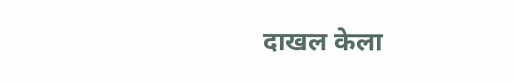दाखल केला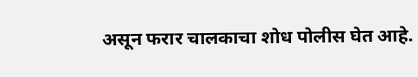असून फरार चालकाचा शोध पोलीस घेत आहे.